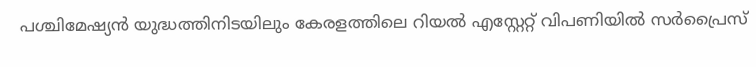പശ്ചിമേഷ്യൻ യുദ്ധത്തിനിടയിലും കേരളത്തിലെ റിയൽ എസ്റ്റേറ്റ് വിപണിയിൽ സർപ്രൈസ്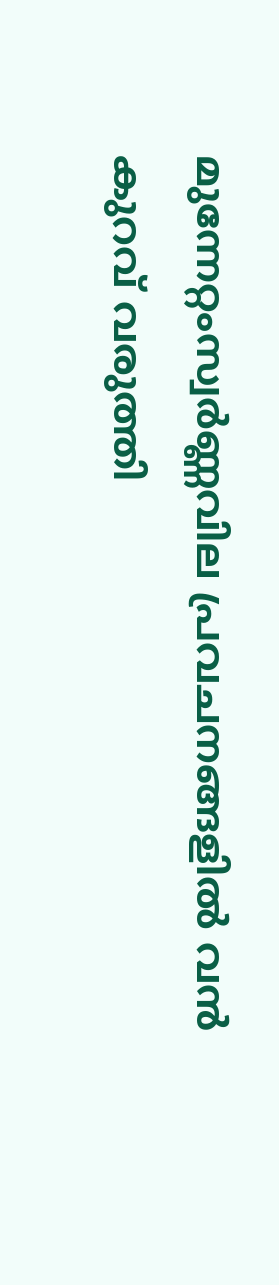മുന്നേറ്റംസ്വര്‍ണ്ണവില പ്രവചനങ്ങളില്‍ വന്‍ കുറവ് വരുത്തി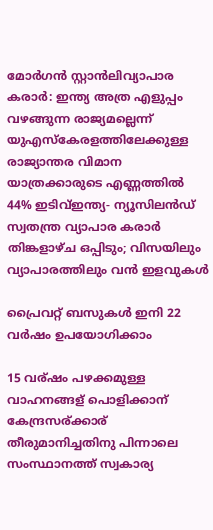മോര്‍ഗന്‍ സ്റ്റാന്‍ലിവ്യാപാര കരാർ: ഇന്ത്യ അത്ര എളുപ്പം വഴങ്ങുന്ന രാജ്യമല്ലെന്ന് യുഎസ്കേരളത്തിലേക്കുള്ള രാജ്യാന്തര വിമാന യാത്രക്കാരുടെ എണ്ണത്തില്‍ 44% ഇടിവ്ഇന്ത്യ- ന്യൂസിലന്‍ഡ് സ്വതന്ത്ര വ്യാപാര കരാര്‍ തിങ്കളാഴ്ച ഒപ്പിടും; വിസയിലും വ്യാപാരത്തിലും വന്‍ ഇളവുകള്‍

പ്രൈവറ്റ് ബസുകള്‍ ഇനി 22 വര്‍ഷം ഉപയോഗിക്കാം

15 വര്ഷം പഴക്കമുള്ള വാഹനങ്ങള് പൊളിക്കാന് കേന്ദ്രസര്ക്കാര് തീരുമാനിച്ചതിനു പിന്നാലെ സംസ്ഥാനത്ത് സ്വകാര്യ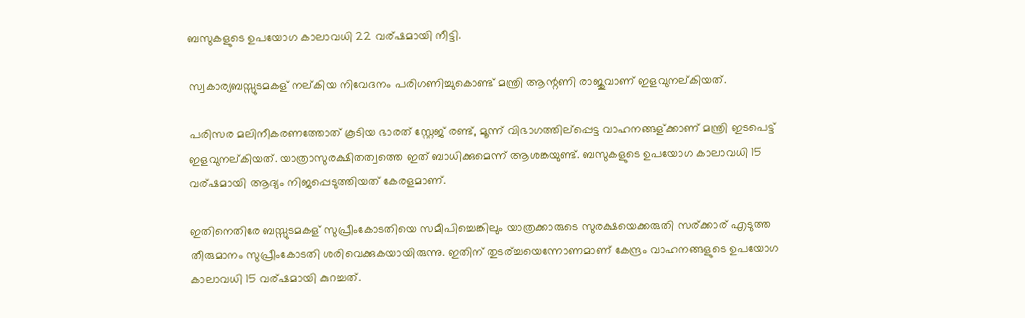ബസുകളുടെ ഉപയോഗ കാലാവധി 22 വര്ഷമായി നീട്ടി.

സ്വകാര്യബസ്സുടമകള് നല്കിയ നിവേദനം പരിഗണിച്ചുകൊണ്ട് മന്ത്രി ആന്റണി രാജുവാണ് ഇളവുനല്കിയത്.

പരിസര മലിനീകരണത്തോത് കൂടിയ ഭാരത് സ്റ്റേജ് രണ്ട്, മൂന്ന് വിഭാഗത്തില്പ്പെട്ട വാഹനങ്ങള്ക്കാണ് മന്ത്രി ഇടപെട്ട് ഇളവുനല്കിയത്. യാത്രാസുരക്ഷിതത്വത്തെ ഇത് ബാധിക്കുമെന്ന് ആശങ്കയുണ്ട്. ബസുകളുടെ ഉപയോഗ കാലാവധി 15 വര്ഷമായി ആദ്യം നിജപ്പെടുത്തിയത് കേരളമാണ്.

ഇതിനെതിരേ ബസ്സുടമകള് സുപ്രീംകോടതിയെ സമീപിച്ചെങ്കിലും യാത്രക്കാരുടെ സുരക്ഷയെക്കരുതി സര്ക്കാര് എടുത്ത തീരുമാനം സുപ്രീംകോടതി ശരിവെക്കുകയായിരുന്നു. ഇതിന് തുടര്ച്ചയെന്നോണമാണ് കേന്ദ്രം വാഹനങ്ങളുടെ ഉപയോഗ കാലാവധി 15 വര്ഷമായി കുറച്ചത്.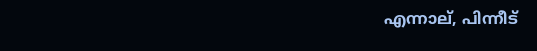എന്നാല്, പിന്നീട്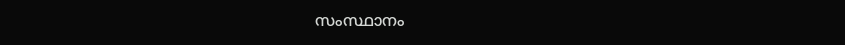സംസ്ഥാനം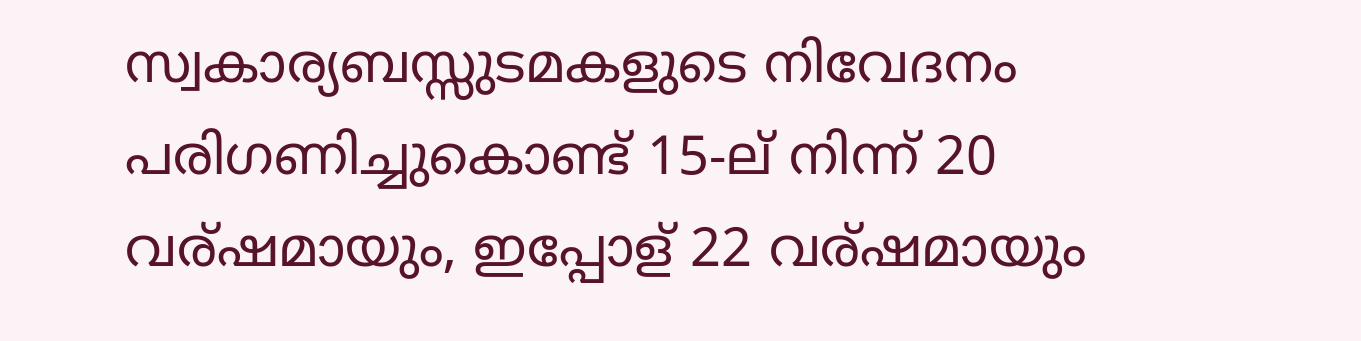സ്വകാര്യബസ്സുടമകളുടെ നിവേദനം പരിഗണിച്ചുകൊണ്ട് 15-ല് നിന്ന് 20 വര്ഷമായും, ഇപ്പോള് 22 വര്ഷമായും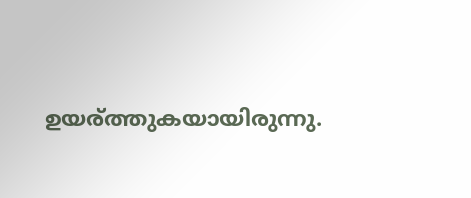ഉയര്ത്തുകയായിരുന്നു.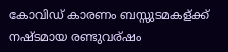കോവിഡ് കാരണം ബസ്സുടമകള്ക്ക് നഷ്ടമായ രണ്ടുവര്ഷം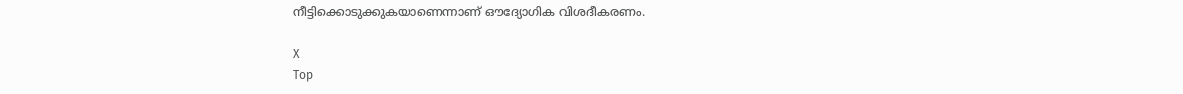നീട്ടിക്കൊടുക്കുകയാണെന്നാണ് ഔദ്യോഗിക വിശദീകരണം.

X
Top